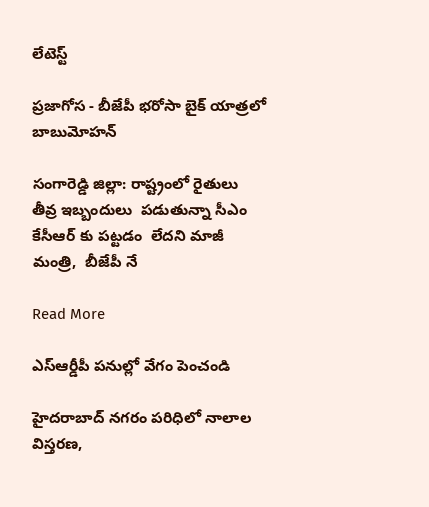లేటెస్ట్

ప్రజాగోస - బీజేపీ భరోసా బైక్ యాత్రలో బాబుమోహన్

సంగారెడ్డి జిల్లా: రాష్ట్రంలో రైతులు  తీవ్ర ఇబ్బందులు  పడుతున్నా సీఎం  కేసీఆర్ కు పట్టడం  లేదని మాజీ  మంత్రి,  బీజేపీ నే

Read More

ఎస్ఆర్డీపీ పనుల్లో వేగం పెంచండి

హైదరాబాద్ నగరం పరిధిలో నాలాల విస్తరణ,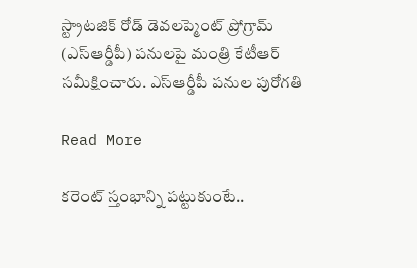స్ట్రాటజిక్ రోడ్ డెవలప్మెంట్ ప్రోగ్రామ్ (ఎస్ఆర్డీపీ) పనులపై మంత్రి కేటీఆర్ సమీక్షించారు. ఎస్ఆర్డీపీ పనుల పురోగతి

Read More

కరెంట్ స్తంభాన్ని పట్టుకుంటే..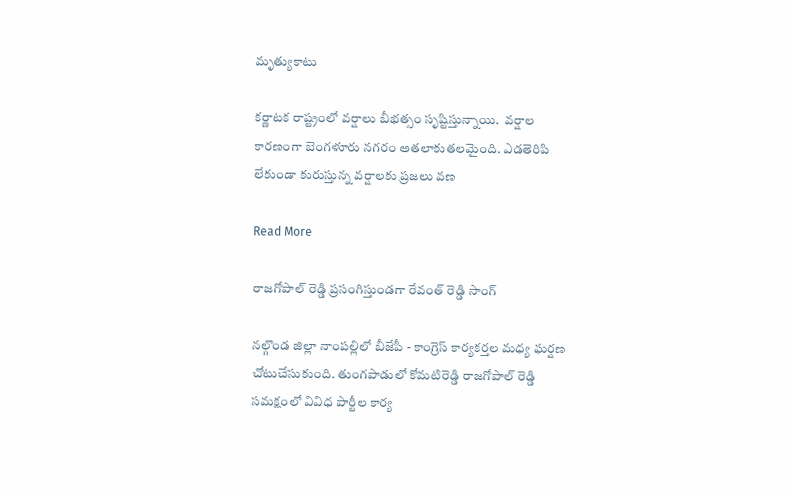మృత్యుకాటు

కర్ణాటక రాష్ట్రంలో వర్షాలు బీభత్సం సృష్టిస్తున్నాయి.  వర్షాల కారణంగా బెంగళూరు నగరం అతలాకుతలమైంది. ఎడతెరిపి లేకుండా కురుస్తున్న వర్షాలకు ప్రజలు వణ

Read More

రాజగోపాల్ రెడ్డి ప్రసంగిస్తుండగా రేవంత్ రెడ్డి సాంగ్

నల్గొండ జిల్లా నాంపల్లిలో బీజేపీ - కాంగ్రెస్ కార్యకర్తల మధ్య ఘర్షణ చోటుచేసుకుంది. తుంగపాడులో కోమటిరెడ్డి రాజగోపాల్ రెడ్డి సమక్షంలో వివిధ పార్టీల కార్య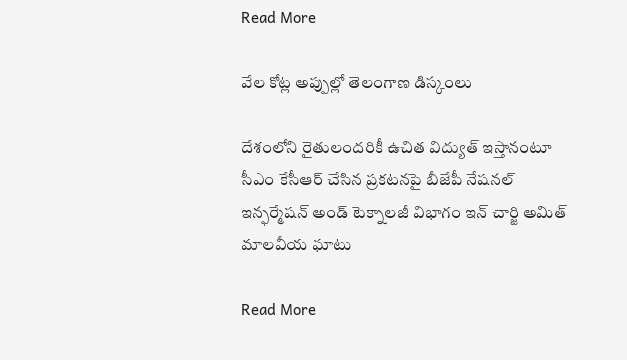Read More

వేల కోట్ల అప్పుల్లో తెలంగాణ డిస్కంలు

దేశంలోని రైతులందరికీ ఉచిత విద్యుత్ ఇస్తానంటూ సీఎం కేసీఆర్ చేసిన ప్రకటనపై బీజేపీ నేషనల్ ఇన్ఫర్మేషన్ అండ్ టెక్నాలజీ విభాగం ఇన్ చార్జి అమిత్ మాలవీయ ఘాటు

Read More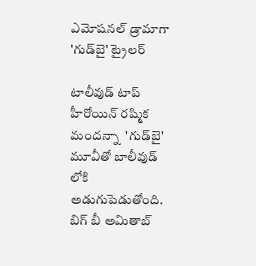ఎమోషనల్ డ్రామాగా 'గుడ్‌బై' ట్రైలర్

టాలీవుడ్ టాప్ హీరోయిన్ రష్మిక మందన్నా  'గుడ్‌బై' మూవీతో బాలీవుడ్ లోకి అడుగుపెడుతోంది. బిగ్ బీ అమితాబ్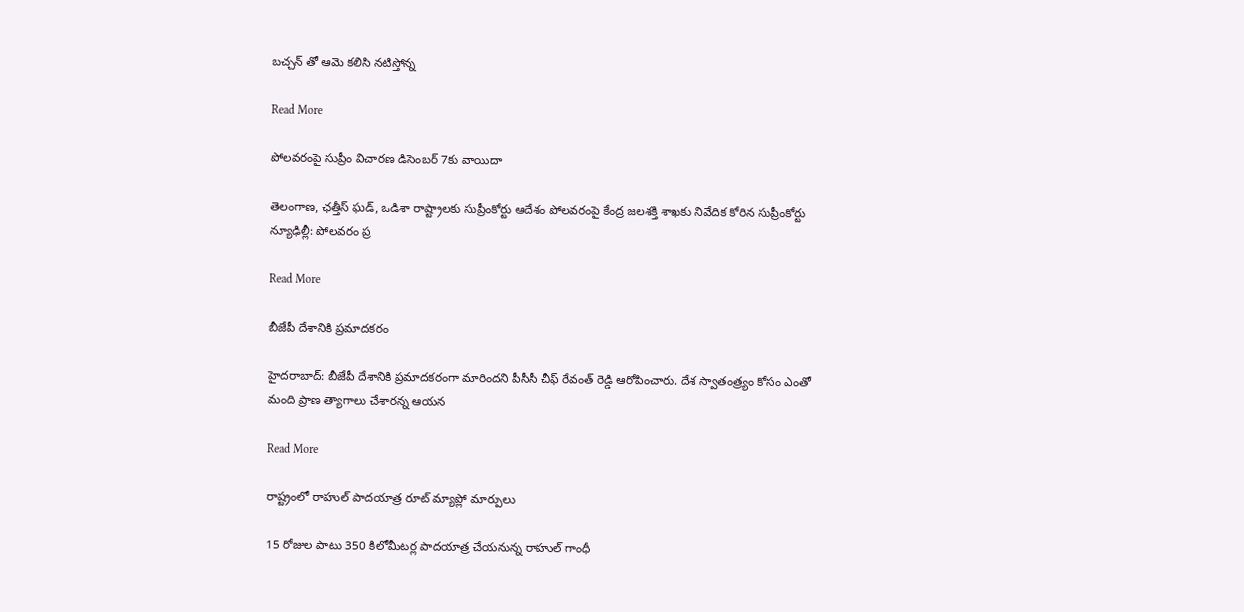బచ్చన్ తో ఆమె కలిసి నటిస్తోన్న

Read More

పోలవరంపై సుప్రీం విచారణ డిసెంబర్ 7కు వాయిదా

తెలంగాణ, ఛత్తీస్ ఘడ్, ఒడిశా రాష్ట్రాలకు సుప్రీంకోర్టు ఆదేశం పోలవరంపై కేంద్ర జలశక్తి శాఖకు నివేదిక కోరిన సుప్రీంకోర్టు న్యూఢిల్లీ: పోలవరం ప్ర

Read More

బీజేపీ దేశానికి ప్రమాదకరం

హైదరాబాద్: బీజేపీ దేశానికి ప్రమాదకరంగా మారిందని పీసీసీ చీఫ్ రేవంత్ రెడ్డి ఆరోపించారు. దేశ స్వాతంత్ర్యం కోసం ఎంతో మంది ప్రాణ త్యాగాలు చేశారన్న ఆయన

Read More

రాష్ట్రంలో రాహుల్ పాదయాత్ర రూట్ మ్యాప్లో మార్పులు

15 రోజుల పాటు 350 కిలోమీటర్ల పాదయాత్ర చేయనున్న రాహుల్ గాంధీ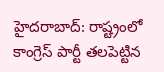హైదరాబాద్: రాష్ట్రంలో కాంగ్రెస్ పార్టీ తలపెట్టిన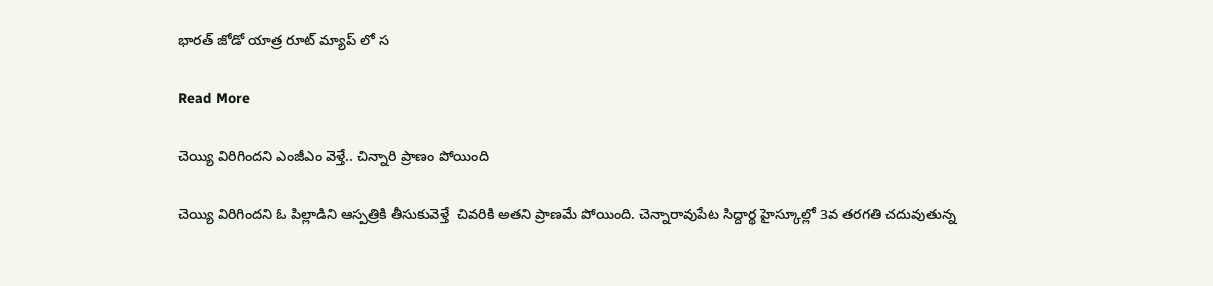భారత్ జోడో యాత్ర రూట్ మ్యాప్ లో స

Read More

చెయ్యి విరిగిందని ఎంజీఎం వెళ్తే.. చిన్నారి ప్రాణం పోయింది

చెయ్యి విరిగిందని ఓ పిల్లాడిని ఆస్పత్రికి తీసుకువెళ్తే  చివరికి అతని ప్రాణమే పోయింది. చెన్నారావుపేట సిద్దార్థ హైస్కూల్లో 3వ తరగతి చదువుతున్న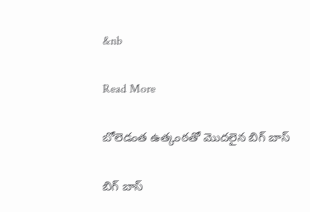&nb

Read More

బోలెడంత ఉత్కంఠతో మొదలైన బిగ్ బాస్

బిగ్ బాస్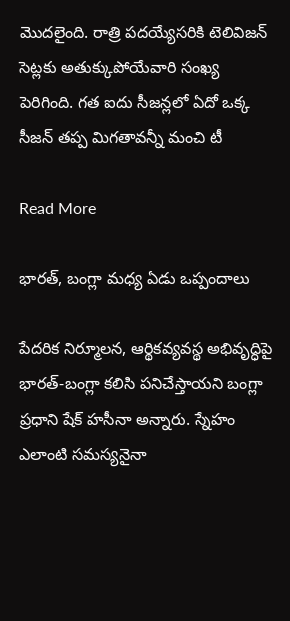మొదలైంది. రాత్రి పదయ్యేసరికి టెలివిజన్‌ సెట్లకు అతుక్కుపోయేవారి సంఖ్య పెరిగింది. గత ఐదు సీజన్లలో ఏదో ఒక్క సీజన్ తప్ప మిగతావన్నీ మంచి టీ

Read More

భారత్, బంగ్లా మధ్య ఏడు ఒప్పందాలు

పేదరిక నిర్మూలన, ఆర్థికవ్యవస్థ అభివృద్ధిపై భారత్-బంగ్లా కలిసి పనిచేస్తాయని బంగ్లా ప్రధాని షేక్ హసీనా అన్నారు. స్నేహం ఎలాంటి సమస్యనైనా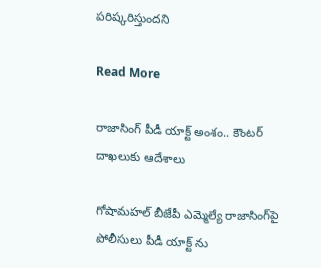పరిష్కరిస్తుందని

Read More

రాజాసింగ్ పీడీ యాక్ట్ అంశం.. కౌంటర్ దాఖలుకు ఆదేశాలు

గోషామహల్‌‌‌‌ బీజేపీ ఎమ్మెల్యే రాజాసింగ్‌‌‌‌పై పోలీసులు పీడీ యాక్ట్ ను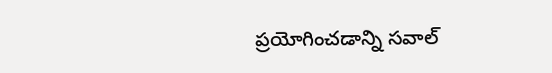ప్రయోగించడాన్ని సవాల్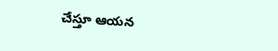చేస్తూ ఆయన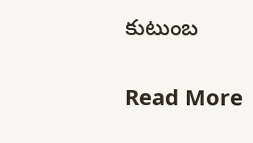కుటుంబ

Read More